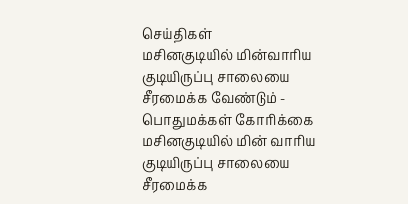செய்திகள்
மசினகுடியில் மின்வாரிய குடியிருப்பு சாலையை சீரமைக்க வேண்டும் - பொதுமக்கள் கோரிக்கை
மசினகுடியில் மின் வாரிய குடியிருப்பு சாலையை சீரமைக்க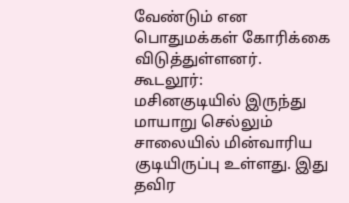வேண்டும் என பொதுமக்கள் கோரிக்கை விடுத்துள்ளனர்.
கூடலூர்:
மசினகுடியில் இருந்து மாயாறு செல்லும் சாலையில் மின்வாரிய குடியிருப்பு உள்ளது. இது தவிர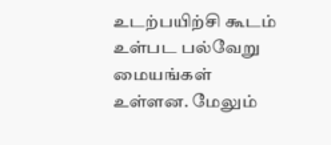உடற்பயிற்சி கூடம் உள்பட பல்வேறு மையங்கள் உள்ளன. மேலும்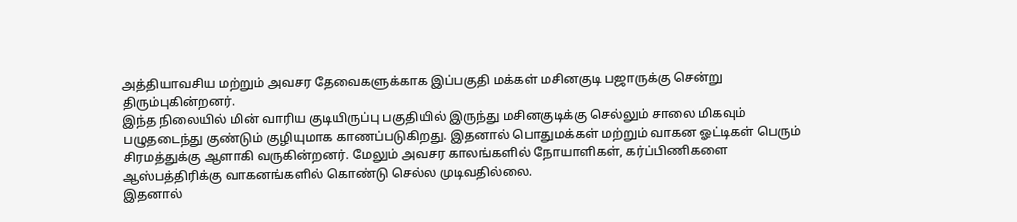அத்தியாவசிய மற்றும் அவசர தேவைகளுக்காக இப்பகுதி மக்கள் மசினகுடி பஜாருக்கு சென்று திரும்புகின்றனர்.
இந்த நிலையில் மின் வாரிய குடியிருப்பு பகுதியில் இருந்து மசினகுடிக்கு செல்லும் சாலை மிகவும் பழுதடைந்து குண்டும் குழியுமாக காணப்படுகிறது. இதனால் பொதுமக்கள் மற்றும் வாகன ஓட்டிகள் பெரும் சிரமத்துக்கு ஆளாகி வருகின்றனர். மேலும் அவசர காலங்களில் நோயாளிகள், கர்ப்பிணிகளை ஆஸ்பத்திரிக்கு வாகனங்களில் கொண்டு செல்ல முடிவதில்லை.
இதனால்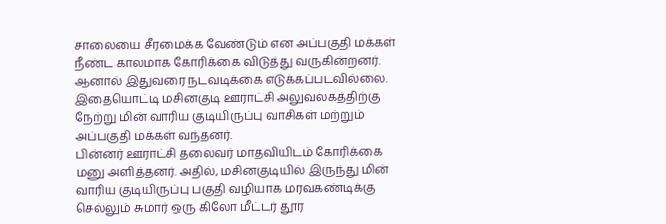சாலையை சீரமைக்க வேண்டும் என அப்பகுதி மக்கள் நீண்ட காலமாக கோரிக்கை விடுத்து வருகின்றனர். ஆனால் இதுவரை நடவடிக்கை எடுக்கப்படவில்லை. இதையொட்டி மசினகுடி ஊராட்சி அலுவலகத்திற்கு நேற்று மின் வாரிய குடியிருப்பு வாசிகள் மற்றும் அப்பகுதி மக்கள் வந்தனர்.
பின்னர் ஊராட்சி தலைவர் மாதவியிடம் கோரிக்கை மனு அளித்தனர். அதில், மசினகுடியில் இருந்து மின் வாரிய குடியிருப்பு பகுதி வழியாக மரவகண்டிக்கு செல்லும் சுமார் ஒரு கிலோ மீட்டர் தூர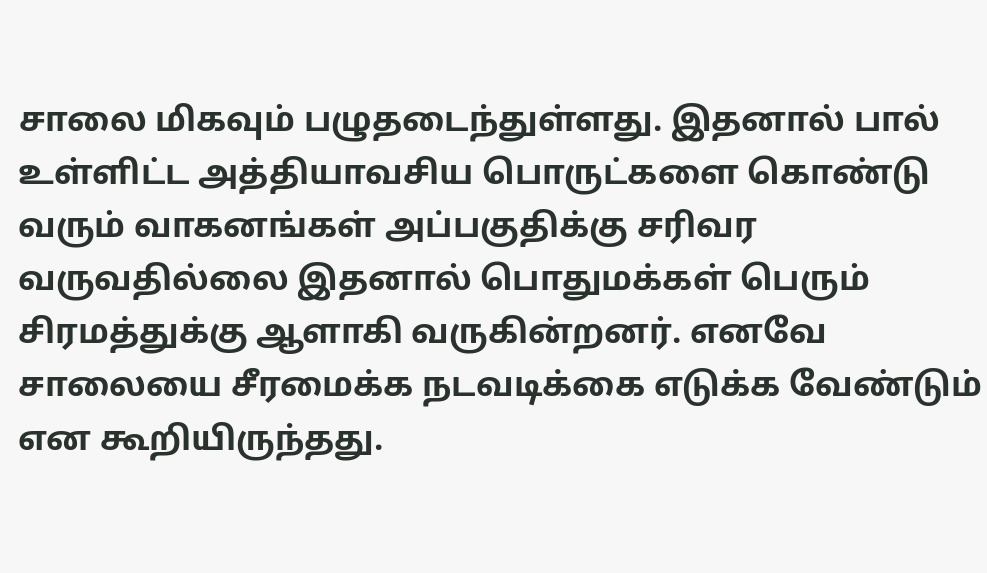சாலை மிகவும் பழுதடைந்துள்ளது. இதனால் பால் உள்ளிட்ட அத்தியாவசிய பொருட்களை கொண்டு வரும் வாகனங்கள் அப்பகுதிக்கு சரிவர வருவதில்லை இதனால் பொதுமக்கள் பெரும் சிரமத்துக்கு ஆளாகி வருகின்றனர். எனவே சாலையை சீரமைக்க நடவடிக்கை எடுக்க வேண்டும் என கூறியிருந்தது.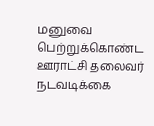மனுவை பெற்றுக்கொண்ட ஊராட்சி தலைவர் நடவடிக்கை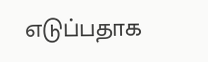எடுப்பதாக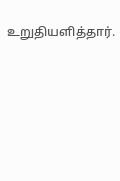உறுதியளித்தார்.